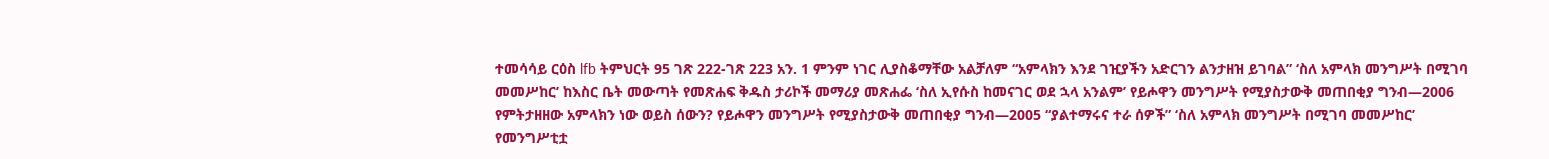ተመሳሳይ ርዕስ lfb ትምህርት 95 ገጽ 222-ገጽ 223 አን. 1 ምንም ነገር ሊያስቆማቸው አልቻለም “አምላክን እንደ ገዢያችን አድርገን ልንታዘዝ ይገባል” ‘ስለ አምላክ መንግሥት በሚገባ መመሥከር’ ከእስር ቤት መውጣት የመጽሐፍ ቅዱስ ታሪኮች መማሪያ መጽሐፌ ‘ስለ ኢየሱስ ከመናገር ወደ ኋላ አንልም’ የይሖዋን መንግሥት የሚያስታውቅ መጠበቂያ ግንብ—2006 የምትታዘዘው አምላክን ነው ወይስ ሰውን? የይሖዋን መንግሥት የሚያስታውቅ መጠበቂያ ግንብ—2005 “ያልተማሩና ተራ ሰዎች” ‘ስለ አምላክ መንግሥት በሚገባ መመሥከር’ የመንግሥቲቷ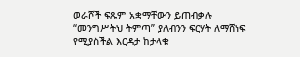ወራሾች ፍጹም አቋማቸውን ይጠብቃሉ “መንግሥትህ ትምጣ” ያለብንን ፍርሃት ለማሸነፍ የሚያስችል እርዳታ ከታላቁ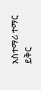አስተማሪ ተማር ይቅር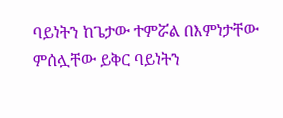ባይነትን ከጌታው ተምሯል በእምነታቸው ምሰሏቸው ይቅር ባይነትን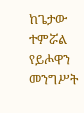ከጌታው ተምሯል የይሖዋን መንግሥት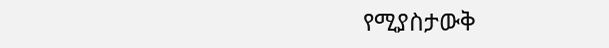የሚያስታውቅ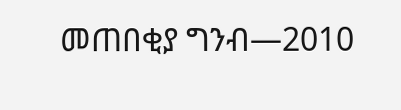መጠበቂያ ግንብ—2010